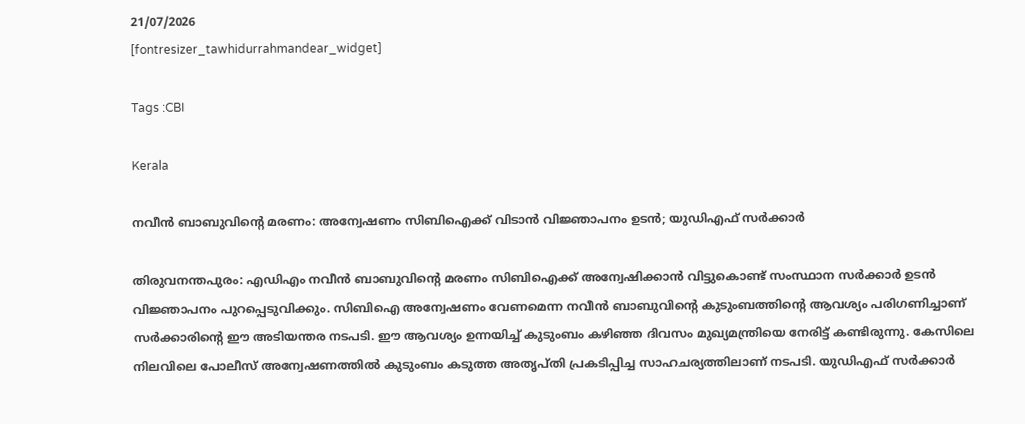21/07/2026
[fontresizer_tawhidurrahmandear_widget]

Tags :CBI

Kerala

നവീൻ ബാബുവിന്റെ മരണം: അന്വേഷണം സിബിഐക്ക് വിടാൻ വിജ്ഞാപനം ഉടൻ; യുഡിഎഫ് സർക്കാർ

തിരുവനന്തപുരം: എഡിഎം നവീൻ ബാബുവിന്റെ മരണം സിബിഐക്ക് അന്വേഷിക്കാൻ വിട്ടുകൊണ്ട് സംസ്ഥാന സർക്കാർ ഉടൻ വിജ്ഞാപനം പുറപ്പെടുവിക്കും. സിബിഐ അന്വേഷണം വേണമെന്ന നവീൻ ബാബുവിന്റെ കുടുംബത്തിന്റെ ആവശ്യം പരിഗണിച്ചാണ് സർക്കാരിന്റെ ഈ അടിയന്തര നടപടി. ഈ ആവശ്യം ഉന്നയിച്ച് കുടുംബം കഴിഞ്ഞ ദിവസം മുഖ്യമന്ത്രിയെ നേരിട്ട് കണ്ടിരുന്നു. കേസിലെ നിലവിലെ പോലീസ് അന്വേഷണത്തിൽ കുടുംബം കടുത്ത അതൃപ്തി പ്രകടിപ്പിച്ച സാഹചര്യത്തിലാണ് നടപടി. യുഡിഎഫ് സർക്കാർ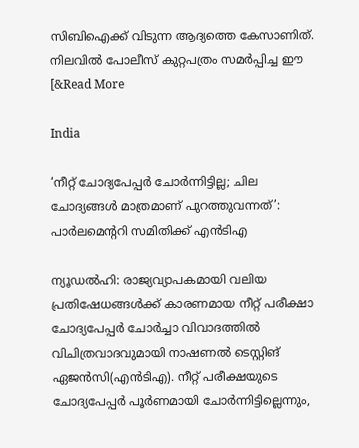സിബിഐക്ക് വിടുന്ന ആദ്യത്തെ കേസാണിത്. നിലവിൽ പോലീസ് കുറ്റപത്രം സമർപ്പിച്ച ഈ [&Read More

India

‘നീറ്റ് ചോദ്യപേപ്പർ ചോർന്നിട്ടില്ല; ചില ചോദ്യങ്ങൾ മാത്രമാണ് പുറത്തുവന്നത്’: പാർലമെന്ററി സമിതിക്ക് എൻടിഎ

ന്യൂഡൽഹി: രാജ്യവ്യാപകമായി വലിയ പ്രതിഷേധങ്ങൾക്ക് കാരണമായ നീറ്റ് പരീക്ഷാ ചോദ്യപേപ്പർ ചോർച്ചാ വിവാദത്തിൽ വിചിത്രവാദവുമായി നാഷണൽ ടെസ്റ്റിങ് ഏജൻസി(എൻടിഎ). നീറ്റ് പരീക്ഷയുടെ ചോദ്യപേപ്പർ പൂർണമായി ചോർന്നിട്ടില്ലെന്നും,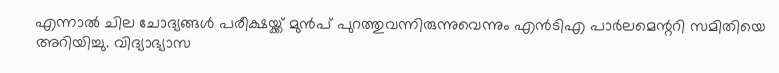എന്നാൽ ചില ചോദ്യങ്ങൾ പരീക്ഷയ്ക്ക് മുൻപ് പുറത്തുവന്നിരുന്നുവെന്നും എൻടിഎ പാർലമെന്ററി സമിതിയെ അറിയിച്ചു. വിദ്യാഭ്യാസ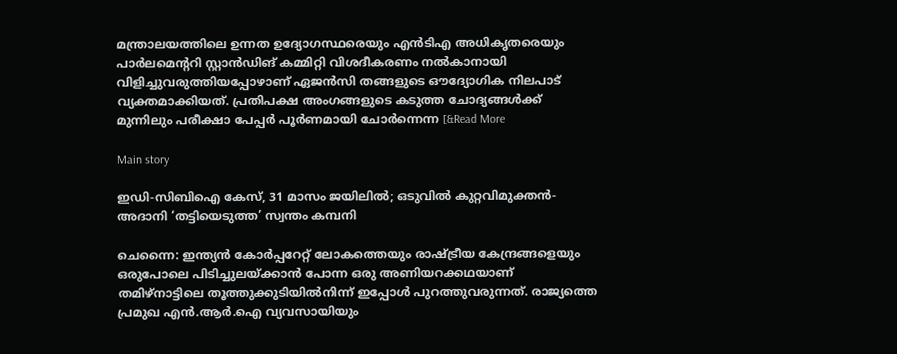മന്ത്രാലയത്തിലെ ഉന്നത ഉദ്യോഗസ്ഥരെയും എൻടിഎ അധികൃതരെയും പാർലമെന്ററി സ്റ്റാൻഡിങ് കമ്മിറ്റി വിശദീകരണം നൽകാനായി വിളിച്ചുവരുത്തിയപ്പോഴാണ് ഏജൻസി തങ്ങളുടെ ഔദ്യോഗിക നിലപാട് വ്യക്തമാക്കിയത്. പ്രതിപക്ഷ അംഗങ്ങളുടെ കടുത്ത ചോദ്യങ്ങൾക്ക് മുന്നിലും പരീക്ഷാ പേപ്പർ പൂർണമായി ചോർന്നെന്ന [&Read More

Main story

ഇഡി-സിബിഐ കേസ്, 31 മാസം ജയിലിൽ; ഒടുവിൽ കുറ്റവിമുക്തൻ-അദാനി ‘തട്ടിയെടുത്ത’ സ്വന്തം കമ്പനി

ചെന്നൈ: ഇന്ത്യൻ കോർപ്പറേറ്റ് ലോകത്തെയും രാഷ്ട്രീയ കേന്ദ്രങ്ങളെയും ഒരുപോലെ പിടിച്ചുലയ്ക്കാൻ പോന്ന ഒരു അണിയറക്കഥയാണ് തമിഴ്നാട്ടിലെ തൂത്തുക്കുടിയിൽനിന്ന് ഇപ്പോൾ പുറത്തുവരുന്നത്. രാജ്യത്തെ പ്രമുഖ എൻ.ആർ.ഐ വ്യവസായിയും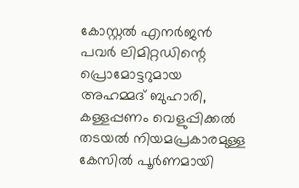കോസ്റ്റൽ എനർജൻ പവർ ലിമിറ്റഡിന്റെ പ്രൊമോട്ടറുമായ അഹമ്മദ് ബുഹാരി, കള്ളപ്പണം വെളുപ്പിക്കൽ തടയൽ നിയമപ്രകാരമുള്ള കേസിൽ പൂർണമായി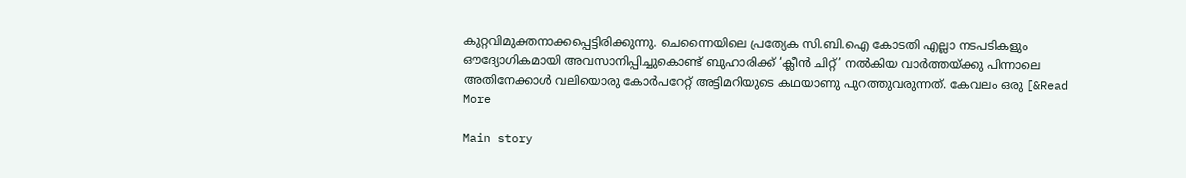കുറ്റവിമുക്തനാക്കപ്പെട്ടിരിക്കുന്നു. ചെന്നൈയിലെ പ്രത്യേക സി.ബി.ഐ കോടതി എല്ലാ നടപടികളും ഔദ്യോഗികമായി അവസാനിപ്പിച്ചുകൊണ്ട് ബുഹാരിക്ക് ‘ക്ലീൻ ചിറ്റ്’ നൽകിയ വാർത്തയ്ക്കു പിന്നാലെ അതിനേക്കാൾ വലിയൊരു കോർപറേറ്റ് അട്ടിമറിയുടെ കഥയാണു പുറത്തുവരുന്നത്. കേവലം ഒരു [&Read More

Main story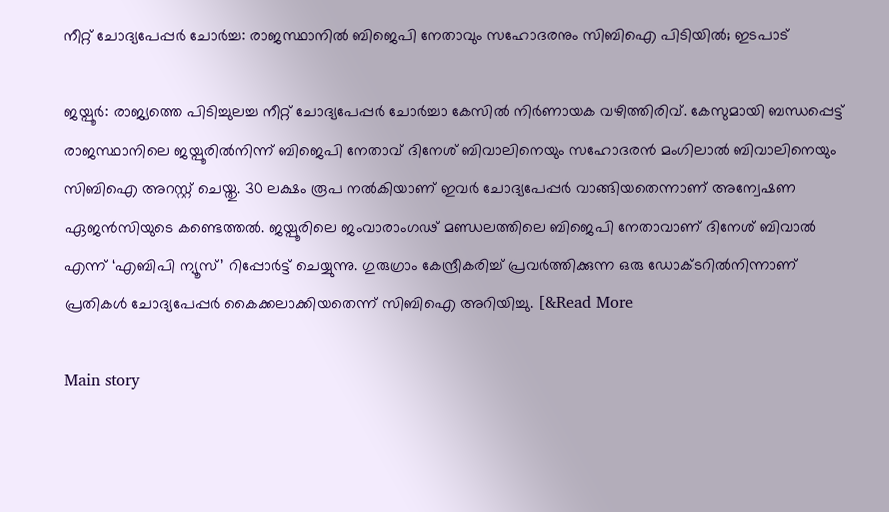നീറ്റ് ചോദ്യപേപ്പർ ചോർച്ച: രാജസ്ഥാനിൽ ബിജെപി നേതാവും സഹോദരനും സിബിഐ പിടിയിൽ; ഇടപാട്

ജയ്പൂർ: രാജ്യത്തെ പിടിച്ചുലച്ച നീറ്റ് ചോദ്യപേപ്പർ ചോർച്ചാ കേസിൽ നിർണായക വഴിത്തിരിവ്. കേസുമായി ബന്ധപ്പെട്ട് രാജസ്ഥാനിലെ ജയ്പൂരിൽനിന്ന് ബിജെപി നേതാവ് ദിനേശ് ബിവാലിനെയും സഹോദരൻ മംഗിലാൽ ബിവാലിനെയും സിബിഐ അറസ്റ്റ് ചെയ്തു. 30 ലക്ഷം രൂപ നൽകിയാണ് ഇവർ ചോദ്യപേപ്പർ വാങ്ങിയതെന്നാണ് അന്വേഷണ ഏജൻസിയുടെ കണ്ടെത്തൽ. ജയ്പൂരിലെ ജംവാരാംഗഢ് മണ്ഡലത്തിലെ ബിജെപി നേതാവാണ് ദിനേശ് ബിവാൽ എന്ന് ‘എബിപി ന്യൂസ്’ റിപ്പോർട്ട് ചെയ്യുന്നു. ഗുരുഗ്രാം കേന്ദ്രീകരിച്ച് പ്രവർത്തിക്കുന്ന ഒരു ഡോക്ടറിൽനിന്നാണ് പ്രതികൾ ചോദ്യപേപ്പർ കൈക്കലാക്കിയതെന്ന് സിബിഐ അറിയിച്ചു. [&Read More

Main story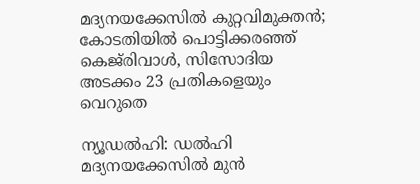മദ്യനയക്കേസിൽ കുറ്റവിമുക്തൻ; കോടതിയിൽ പൊട്ടിക്കരഞ്ഞ് കെജ്‌രിവാൾ, സിസോദിയ അടക്കം 23 പ്രതികളെയും വെറുതെ

ന്യൂഡൽഹി: ഡൽഹി മദ്യനയക്കേസിൽ മുൻ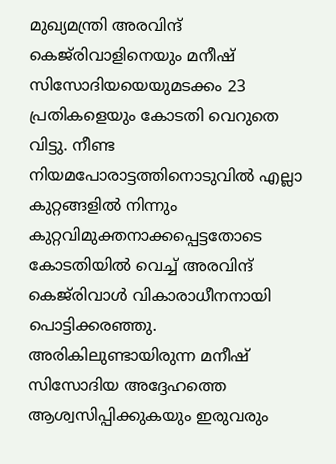മുഖ്യമന്ത്രി അരവിന്ദ് കെജ്‌രിവാളിനെയും മനീഷ് സിസോദിയയെയുമടക്കം 23 പ്രതികളെയും കോടതി വെറുതെ വിട്ടു. നീണ്ട നിയമപോരാട്ടത്തിനൊടുവിൽ എല്ലാ കുറ്റങ്ങളിൽ നിന്നും കുറ്റവിമുക്തനാക്കപ്പെട്ടതോടെ കോടതിയിൽ വെച്ച് അരവിന്ദ് കെജ്‌രിവാൾ വികാരാധീനനായി പൊട്ടിക്കരഞ്ഞു. അരികിലുണ്ടായിരുന്ന മനീഷ് സിസോദിയ അദ്ദേഹത്തെ ആശ്വസിപ്പിക്കുകയും ഇരുവരും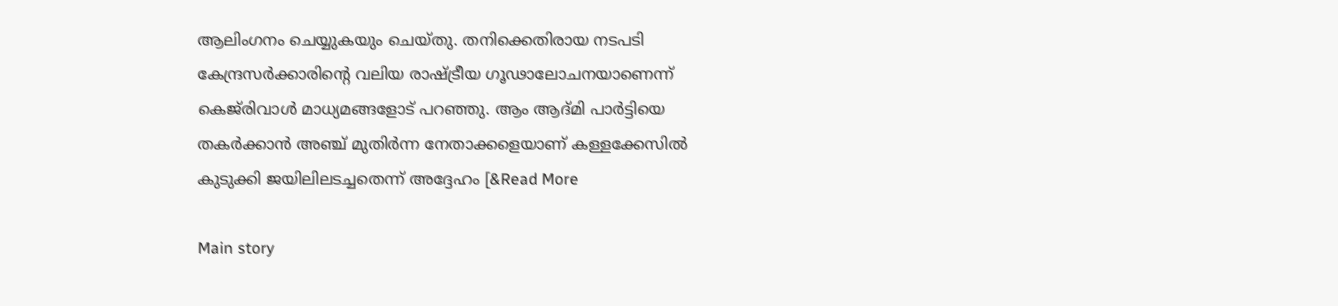ആലിംഗനം ചെയ്യുകയും ചെയ്തു. തനിക്കെതിരായ നടപടി കേന്ദ്രസർക്കാരിന്റെ വലിയ രാഷ്ട്രീയ ഗൂഢാലോചനയാണെന്ന് കെജ്‌രിവാൾ മാധ്യമങ്ങളോട് പറഞ്ഞു. ആം ആദ്മി പാർട്ടിയെ തകർക്കാൻ അഞ്ച് മുതിർന്ന നേതാക്കളെയാണ് കള്ളക്കേസിൽ കുടുക്കി ജയിലിലടച്ചതെന്ന് അദ്ദേഹം [&Read More

Main story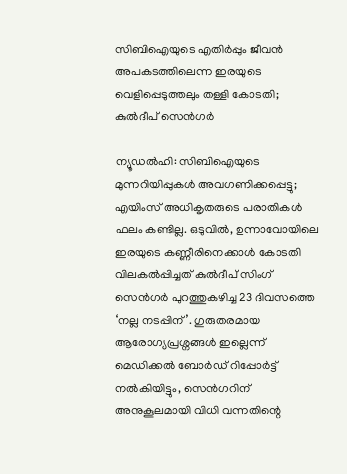സിബിഐയുടെ എതിര്‍പ്പും ജീവന്‍ അപകടത്തിലെന്ന ഇരയുടെ വെളിപ്പെടുത്തലും തള്ളി കോടതി; കുല്‍ദീപ് സെന്‍ഗര്‍

ന്യൂഡൽഹി: സിബിഐയുടെ മുന്നറിയിപ്പുകൾ അവഗണിക്കപ്പെട്ടു; എയിംസ് അധികൃതരുടെ പരാതികൾ ഫലം കണ്ടില്ല. ഒടുവിൽ, ഉന്നാവോയിലെ ഇരയുടെ കണ്ണീരിനെക്കാൾ കോടതി വിലകൽപ്പിച്ചത് കുൽദീപ് സിംഗ് സെൻഗർ പുറത്തുകഴിച്ച 23 ദിവസത്തെ ‘നല്ല നടപ്പിന്’. ഗുരുതരമായ ആരോഗ്യപ്രശ്നങ്ങൾ ഇല്ലെന്ന് മെഡിക്കൽ ബോർഡ് റിപ്പോർട്ട് നൽകിയിട്ടും, സെൻഗറിന് അനുകൂലമായി വിധി വന്നതിന്റെ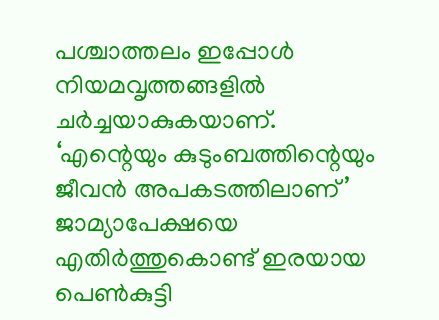പശ്ചാത്തലം ഇപ്പോള്‍ നിയമവൃത്തങ്ങളിൽ ചർച്ചയാകുകയാണ്. ‘എന്റെയും കുടുംബത്തിന്റെയും ജീവൻ അപകടത്തിലാണ്’ ജാമ്യാപേക്ഷയെ എതിർത്തുകൊണ്ട് ഇരയായ പെൺകുട്ടി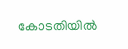കോടതിയിൽ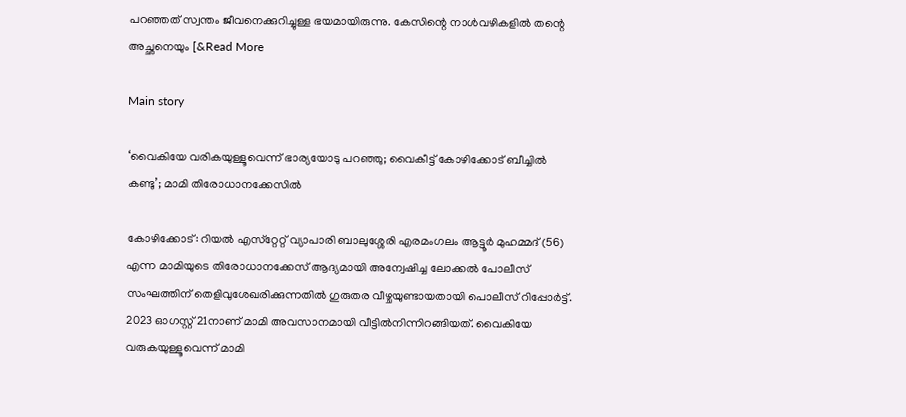പറഞ്ഞത് സ്വന്തം ജീവനെക്കുറിച്ചുള്ള ഭയമായിരുന്നു. കേസിന്റെ നാൾവഴികളിൽ തന്റെ അച്ഛനെയും [&Read More

Main story

‘വൈകിയേ വരികയുള്ളൂവെന്ന് ഭാര്യയോടു പറഞ്ഞു; വൈകീട്ട് കോഴിക്കോട് ബീച്ചില്‍ കണ്ടു’; മാമി തിരോധാനക്കേസില്‍

കോഴിക്കോട്: റിയല്‍ എസ്‌റ്റേറ്റ് വ്യാപാരി ബാലുശ്ശേരി എരമംഗലം ആട്ടൂര്‍ മുഹമ്മദ് (56) എന്ന മാമിയുടെ തിരോധാനക്കേസ് ആദ്യമായി അന്വേഷിച്ച ലോക്കല്‍ പോലീസ് സംഘത്തിന് തെളിവുശേഖരിക്കുന്നതില്‍ ഗുരുതര വീഴ്ചയുണ്ടായതായി പൊലീസ് റിപ്പോര്‍ട്ട്. 2023 ഓഗസ്റ്റ് 21നാണ് മാമി അവസാനമായി വീട്ടില്‍നിന്നിറങ്ങിയത്. വൈകിയേ വരുകയുള്ളൂവെന്ന് മാമി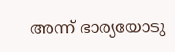അന്ന് ഭാര്യയോടു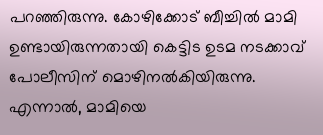പറഞ്ഞിരുന്നു. കോഴിക്കോട് ബീച്ചില്‍ മാമി ഉണ്ടായിരുന്നതായി കെട്ടിട ഉടമ നടക്കാവ് പോലീസിന് മൊഴിനല്‍കിയിരുന്നു. എന്നാല്‍, മാമിയെ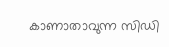കാണാതാവുന്ന സിഡി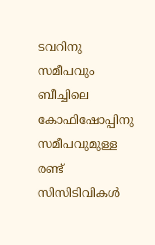ടവറിനു സമീപവും ബീച്ചിലെ കോഫിഷോപ്പിനു സമീപവുമുള്ള രണ്ട് സിസിടിവികള്‍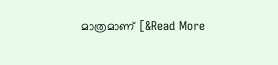മാത്രമാണ് [&Read More